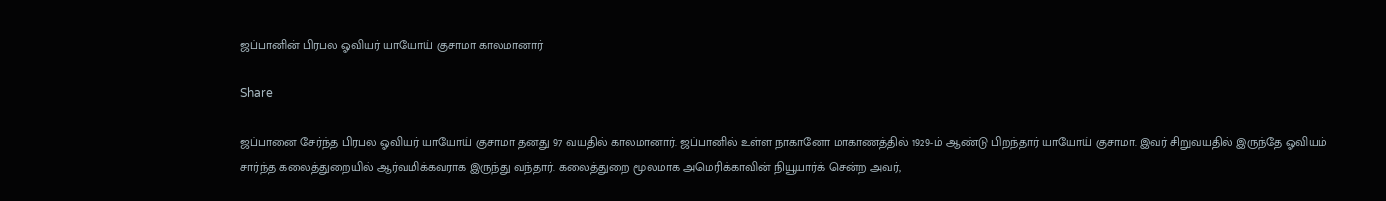ஜப்பானின் பிரபல ஓவியர் யாயோய் குசாமா காலமானார்

Share

ஜப்பானை சேர்ந்த பிரபல ஓவியர் யாயோய் குசாமா தனது 97 வயதில் காலமானார். ஜப்பானில் உள்ள நாகானோ மாகாணத்தில் 1929-ம் ஆண்டு பிறந்தார் யாயோய் குசாமா. இவர் சிறுவயதில் இருந்தே ஓவியம் சார்ந்த கலைத்துறையில் ஆர்வமிக்கவராக இருந்து வந்தார். கலைத்துறை மூலமாக அமெரிக்காவின் நியூயார்க் சென்ற அவர்,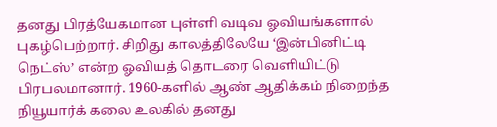தனது பிரத்யேகமான புள்ளி வடிவ ஓவியங்களால்  புகழ்பெற்றார். சிறிது காலத்திலேயே ‘இன்பினிட்டி நெட்ஸ்’ என்ற ஓவியத் தொடரை வெளியிட்டு பிரபலமானார். 1960-களில் ஆண் ஆதிக்கம் நிறைந்த நியூயார்க் கலை உலகில் தனது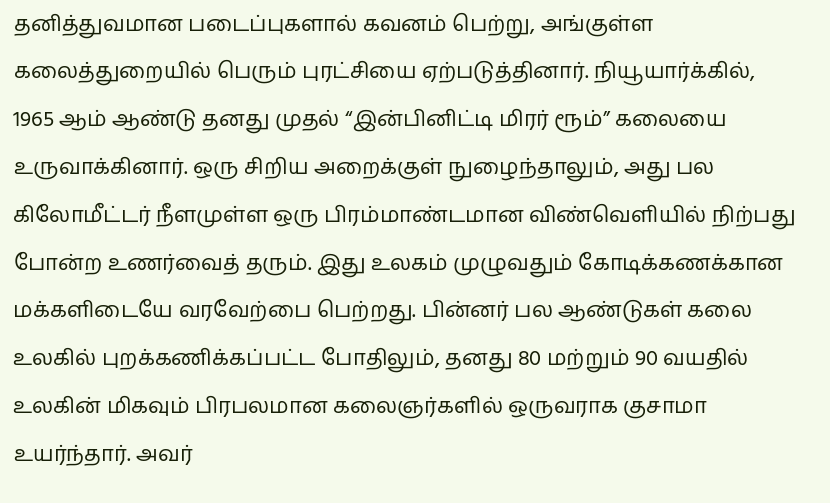தனித்துவமான படைப்புகளால் கவனம் பெற்று, அங்குள்ள கலைத்துறையில் பெரும் புரட்சியை ஏற்படுத்தினார். நியூயார்க்கில், 1965 ஆம் ஆண்டு தனது முதல் “இன்பினிட்டி மிரர் ரூம்” கலையை உருவாக்கினார். ஒரு சிறிய அறைக்குள் நுழைந்தாலும், அது பல கிலோமீட்டர் நீளமுள்ள ஒரு பிரம்மாண்டமான விண்வெளியில் நிற்பது போன்ற உணர்வைத் தரும். இது உலகம் முழுவதும் கோடிக்கணக்கான மக்களிடையே வரவேற்பை பெற்றது. பின்னர் பல ஆண்டுகள் கலை உலகில் புறக்கணிக்கப்பட்ட போதிலும், தனது 80 மற்றும் 90 வயதில் உலகின் மிகவும் பிரபலமான கலைஞர்களில் ஒருவராக குசாமா உயர்ந்தார். அவர்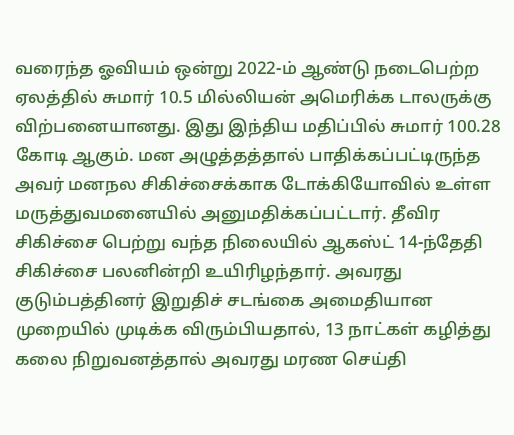வரைந்த ஓவியம் ஒன்று 2022-ம் ஆண்டு நடைபெற்ற ஏலத்தில் சுமார் 10.5 மில்லியன் அமெரிக்க டாலருக்கு விற்பனையானது. இது இந்திய மதிப்பில் சுமார் 100.28 கோடி ஆகும். மன அழுத்தத்தால் பாதிக்கப்பட்டிருந்த அவர் மனநல சிகிச்சைக்காக டோக்கியோவில் உள்ள மருத்துவமனையில் அனுமதிக்கப்பட்டார். தீவிர சிகிச்சை பெற்று வந்த நிலையில் ஆகஸ்ட் 14-ந்தேதி சிகிச்சை பலனின்றி உயிரிழந்தார். அவரது குடும்பத்தினர் இறுதிச் சடங்கை அமைதியான முறையில் முடிக்க விரும்பியதால், 13 நாட்கள் கழித்து கலை நிறுவனத்தால் அவரது மரண செய்தி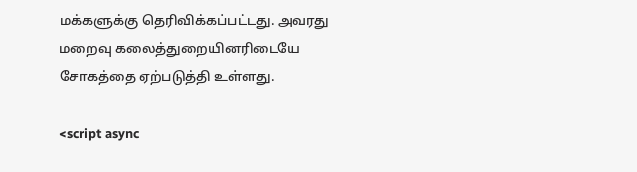மக்களுக்கு தெரிவிக்கப்பட்டது. அவரது மறைவு கலைத்துறையினரிடையே சோகத்தை ஏற்படுத்தி உள்ளது.

<script async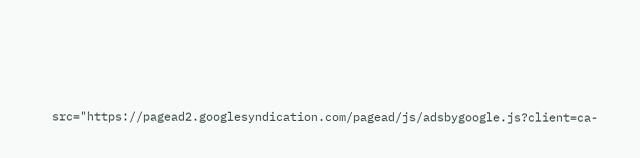src="https://pagead2.googlesyndication.com/pagead/js/adsbygoogle.js?client=ca-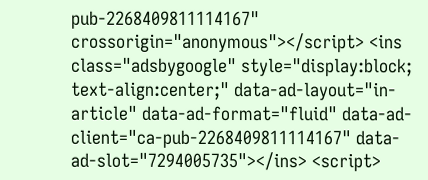pub-2268409811114167" crossorigin="anonymous"></script> <ins class="adsbygoogle" style="display:block; text-align:center;" data-ad-layout="in-article" data-ad-format="fluid" data-ad-client="ca-pub-2268409811114167" data-ad-slot="7294005735"></ins> <script>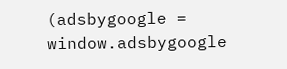(adsbygoogle = window.adsbygoogle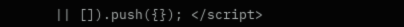|| []).push({}); </script>